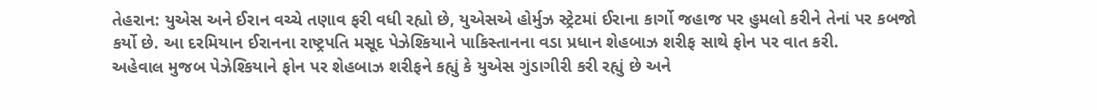તેહરાન: યુએસ અને ઈરાન વચ્ચે તણાવ ફરી વધી રહ્યો છે, યુએસએ હોર્મુઝ સ્ટ્રેટમાં ઈરાના કાર્ગો જહાજ પર હુમલો કરીને તેનાં પર કબજો કર્યો છે. આ દરમિયાન ઈરાનના રાષ્ટ્રપતિ મસૂદ પેઝેશ્કિયાને પાકિસ્તાનના વડા પ્રધાન શેહબાઝ શરીફ સાથે ફોન પર વાત કરી.
અહેવાલ મુજબ પેઝેશ્કિયાને ફોન પર શેહબાઝ શરીફને કહ્યું કે યુએસ ગુંડાગીરી કરી રહ્યું છે અને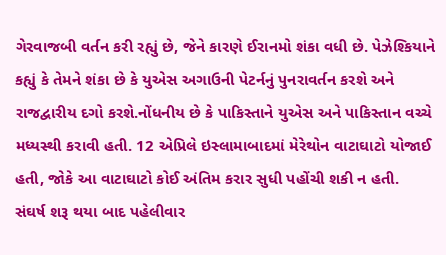ગેરવાજબી વર્તન કરી રહ્યું છે, જેને કારણે ઈરાનમો શંકા વધી છે. પેઝેશ્કિયાને કહ્યું કે તેમને શંકા છે કે યુએસ અગાઉની પેટર્નનું પુનરાવર્તન કરશે અને રાજદ્વારીય દગો કરશે.નોંધનીય છે કે પાકિસ્તાને યુએસ અને પાકિસ્તાન વચ્ચે મધ્યસ્થી કરાવી હતી. 12 એપ્રિલે ઇસ્લામાબાદમાં મેરેથોન વાટાઘાટો યોજાઈ હતી, જોકે આ વાટાઘાટો કોઈ અંતિમ કરાર સુધી પહોંચી શકી ન હતી.
સંઘર્ષ શરૂ થયા બાદ પહેલીવાર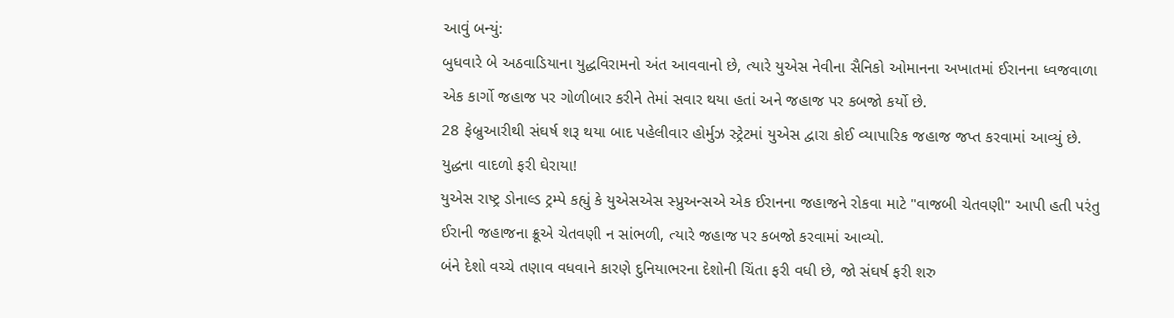આવું બન્યું:
બુધવારે બે અઠવાડિયાના યુદ્ધવિરામનો અંત આવવાનો છે, ત્યારે યુએસ નેવીના સૈનિકો ઓમાનના અખાતમાં ઈરાનના ધ્વજવાળા એક કાર્ગો જહાજ પર ગોળીબાર કરીને તેમાં સવાર થયા હતાં અને જહાજ પર કબજો કર્યો છે.
28 ફેબ્રુઆરીથી સંઘર્ષ શરૂ થયા બાદ પહેલીવાર હોર્મુઝ સ્ટ્રેટમાં યુએસ દ્વારા કોઈ વ્યાપારિક જહાજ જપ્ત કરવામાં આવ્યું છે.
યુદ્ધના વાદળો ફરી ઘેરાયા!
યુએસ રાષ્ટ્ર ડોનાલ્ડ ટ્રમ્પે કહ્યું કે યુએસએસ સ્પ્રુઅન્સએ એક ઈરાનના જહાજને રોકવા માટે "વાજબી ચેતવણી" આપી હતી પરંતુ ઈરાની જહાજના ક્રૂએ ચેતવણી ન સાંભળી, ત્યારે જહાજ પર કબજો કરવામાં આવ્યો.
બંને દેશો વચ્ચે તણાવ વધવાને કારણે દુનિયાભરના દેશોની ચિંતા ફરી વધી છે, જો સંઘર્ષ ફરી શરુ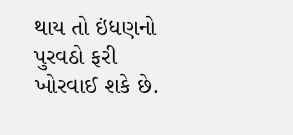થાય તો ઇંધણનો પુરવઠો ફરી ખોરવાઈ શકે છે.